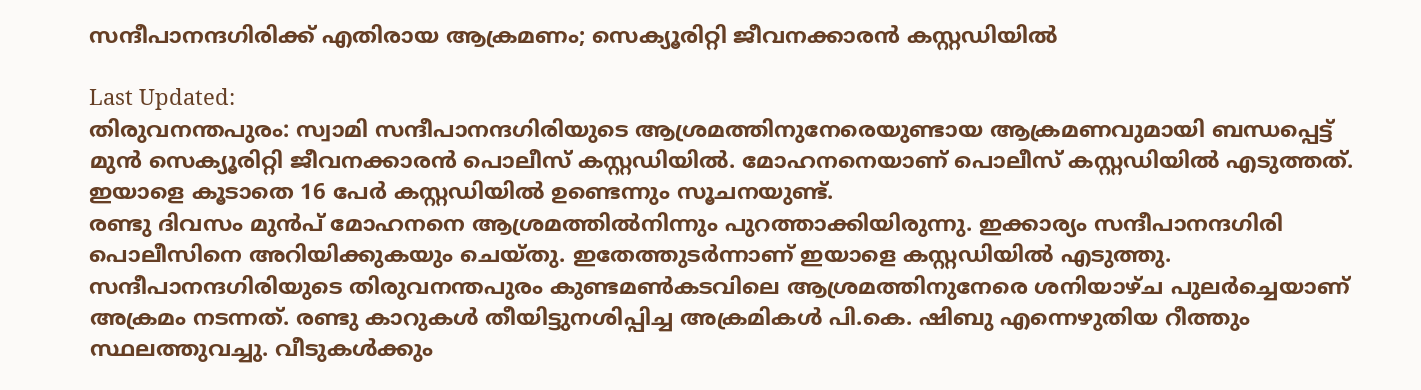സന്ദീപാനന്ദഗിരിക്ക് എതിരായ ആക്രമണം; സെക്യൂരിറ്റി ജീവനക്കാരന്‍ കസ്റ്റഡിയില്‍

Last Updated:
തിരുവനന്തപുരം: സ്വാമി സന്ദീപാനന്ദഗിരിയുടെ ആശ്രമത്തിനുനേരെയുണ്ടായ ആക്രമണവുമായി ബന്ധപ്പെട്ട് മുന്‍ സെക്യൂരിറ്റി ജീവനക്കാരന്‍ പൊലീസ് കസ്റ്റഡിയില്‍. മോഹനനെയാണ് പൊലീസ് കസ്റ്റഡിയില്‍ എടുത്തത്. ഇയാളെ കൂടാതെ 16 പേര്‍ കസ്റ്റഡിയില്‍ ഉണ്ടെന്നും സൂചനയുണ്ട്.
രണ്ടു ദിവസം മുന്‍പ് മോഹനനെ ആശ്രമത്തില്‍നിന്നും പുറത്താക്കിയിരുന്നു. ഇക്കാര്യം സന്ദീപാനന്ദഗിരി പൊലീസിനെ അറിയിക്കുകയും ചെയ്തു. ഇതേത്തുടര്‍ന്നാണ് ഇയാളെ കസ്റ്റഡിയില്‍ എടുത്തു.
സന്ദീപാനന്ദഗിരിയുടെ തിരുവനന്തപുരം കുണ്ടമണ്‍കടവിലെ ആശ്രമത്തിനുനേരെ ശനിയാഴ്ച പുലര്‍ച്ചെയാണ് അക്രമം നടന്നത്. രണ്ടു കാറുകള്‍ തീയിട്ടുനശിപ്പിച്ച അക്രമികള്‍ പി.കെ. ഷിബു എന്നെഴുതിയ റീത്തും സ്ഥലത്തുവച്ചു. വീടുകള്‍ക്കും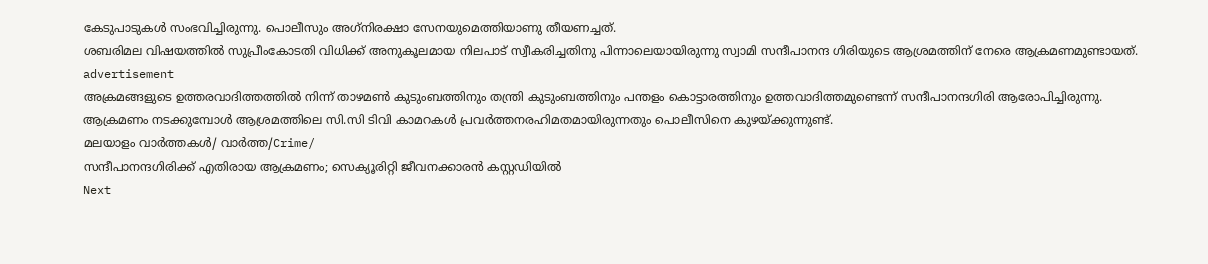കേടുപാടുകള്‍ സംഭവിച്ചിരുന്നു. പൊലീസും അഗ്‌നിരക്ഷാ സേനയുമെത്തിയാണു തീയണച്ചത്.
ശബരിമല വിഷയത്തില്‍ സുപ്രീംകോടതി വിധിക്ക് അനുകൂലമായ നിലപാട് സ്വീകരിച്ചതിനു പിന്നാലെയായിരുന്നു സ്വാമി സന്ദീപാനന്ദ ഗിരിയുടെ ആശ്രമത്തിന് നേരെ ആക്രമണമുണ്ടായത്.
advertisement
അക്രമങ്ങളുടെ ഉത്തരവാദിത്തത്തില്‍ നിന്ന് താഴമണ്‍ കുടുംബത്തിനും തന്ത്രി കുടുംബത്തിനും പന്തളം കൊട്ടാരത്തിനും ഉത്തവാദിത്തമുണ്ടെന്ന് സന്ദീപാനന്ദഗിരി ആരോപിച്ചിരുന്നു.
ആക്രമണം നടക്കുമ്പോള്‍ ആശ്രമത്തിലെ സി.സി ടിവി കാമറകള്‍ പ്രവര്‍ത്തനരഹിമതമായിരുന്നതും പൊലീസിനെ കുഴയ്ക്കുന്നുണ്ട്.
മലയാളം വാർത്തകൾ/ വാർത്ത/Crime/
സന്ദീപാനന്ദഗിരിക്ക് എതിരായ ആക്രമണം; സെക്യൂരിറ്റി ജീവനക്കാരന്‍ കസ്റ്റഡിയില്‍
Next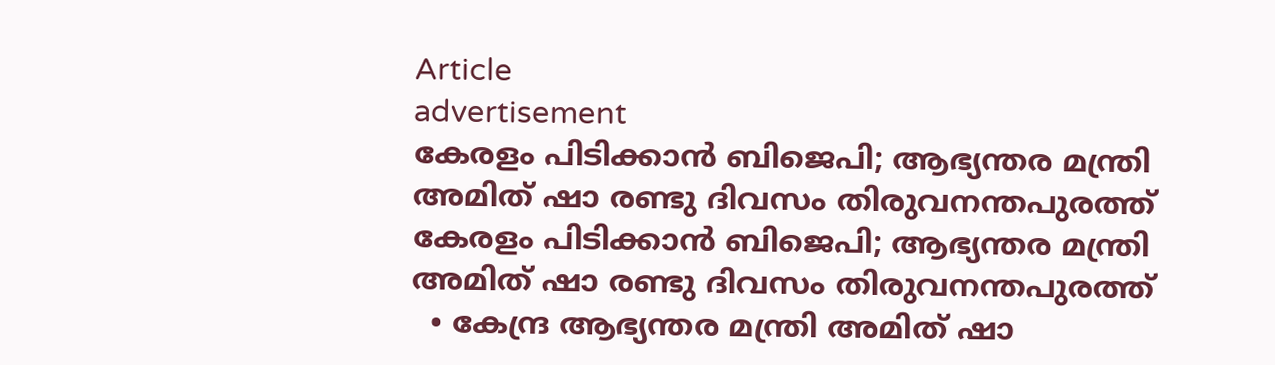Article
advertisement
കേരളം പിടിക്കാൻ ബിജെപി; ആഭ്യന്തര മന്ത്രി അമിത് ഷാ രണ്ടു ദിവസം തിരുവനന്തപുരത്ത്
കേരളം പിടിക്കാൻ ബിജെപി; ആഭ്യന്തര മന്ത്രി അമിത് ഷാ രണ്ടു ദിവസം തിരുവനന്തപുരത്ത്
  • കേന്ദ്ര ആഭ്യന്തര മന്ത്രി അമിത് ഷാ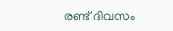രണ്ട് ദിവസം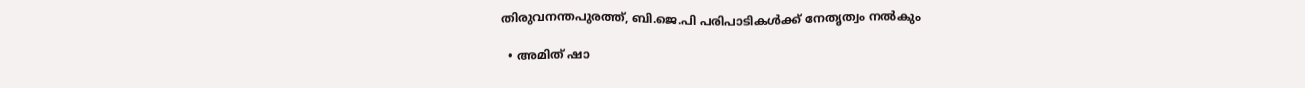തിരുവനന്തപുരത്ത്, ബി.ജെ.പി പരിപാടികൾക്ക് നേതൃത്വം നൽകും

  • അമിത് ഷാ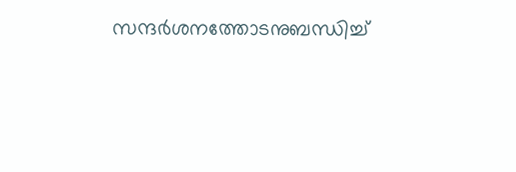സന്ദർശനത്തോടനുബന്ധിച്ച്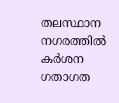തലസ്ഥാന നഗരത്തിൽ കർശന ഗതാഗത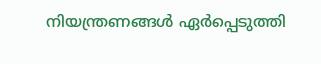നിയന്ത്രണങ്ങൾ ഏർപ്പെടുത്തി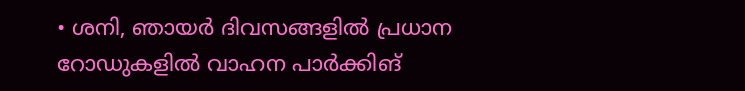• ശനി, ഞായർ ദിവസങ്ങളിൽ പ്രധാന റോഡുകളിൽ വാഹന പാർക്കിങ്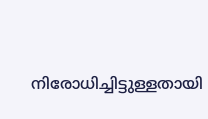നിരോധിച്ചിട്ടുള്ളതായി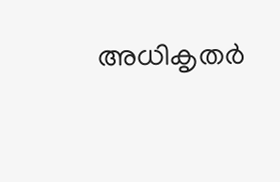അധികൃതർ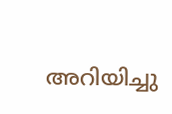അറിയിച്ചു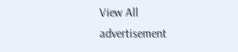View All
advertisement